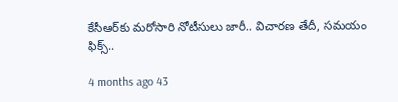కేసీఆర్‌కు మరోసారి నోటీసులు జారీ.. విచారణ తేదీ, సమయం ఫిక్స్..

4 months ago 43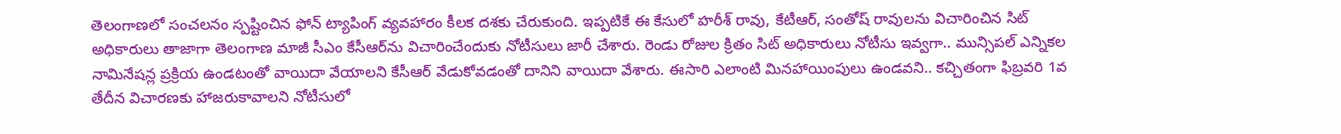తెలంగాణలో సంచలనం స్పష్టించిన ఫోన్ ట్యాపింగ్ వ్యవహారం కీలక దశకు చేరుకుంది. ఇప్పటికే ఈ కేసులో హరీశ్ రావు, కేటీఆర్, సంతోష్ రావులను విచారించిన సిట్ అధికారులు తాజాగా తెలంగాణ మాజీ సీఎం కేసీఆర్‌ను విచారించేందుకు నోటీసులు జారీ చేశారు. రెండు రోజుల క్రితం సిట్ అధికారులు నోటీసు ఇవ్వగా.. మున్సిపల్ ఎన్నికల నామినేషన్ల ప్రక్రియ ఉండటంతో వాయిదా వేయాలని కేసీఆర్ వేడుకోవడంతో దానిని వాయిదా వేశారు. ఈసారి ఎలాంటి మినహాయింపులు ఉండవని.. కచ్చితంగా ఫిబ్రవరి 1వ తేదీన విచారణకు హాజరుకావాలని నోటీసులో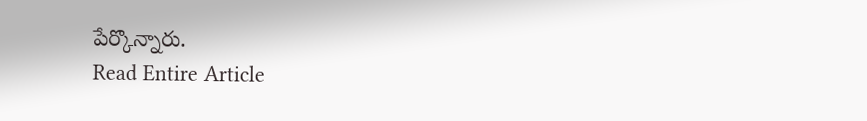పేర్కొన్నారు.
Read Entire Article